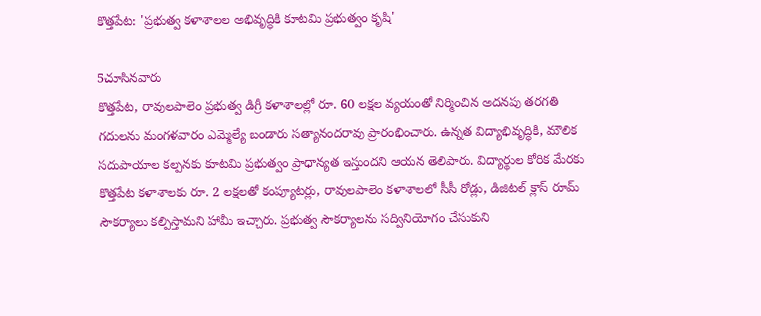కొత్తపేట: 'ప్రభుత్వ కళాశాలల అభివృద్ధికి కూటమి ప్రభుత్వం కృషి'

5చూసినవారు
కొత్తపేట, రావులపాలెం ప్రభుత్వ డిగ్రీ కళాశాలల్లో రూ. 60 లక్షల వ్యయంతో నిర్మించిన అదనపు తరగతి గదులను మంగళవారం ఎమ్మెల్యే బండారు సత్యానందరావు ప్రారంభించారు. ఉన్నత విద్యాభివృద్ధికి, మౌలిక సదుపాయాల కల్పనకు కూటమి ప్రభుత్వం ప్రాధాన్యత ఇస్తుందని ఆయన తెలిపారు. విద్యార్థుల కోరిక మేరకు కొత్తపేట కళాశాలకు రూ. 2 లక్షలతో కంప్యూటర్లు, రావులపాలెం కళాశాలలో సీసీ రోడ్లు, డిజిటల్ క్లాస్ రూమ్ సౌకర్యాలు కల్పిస్తామని హామీ ఇచ్చారు. ప్రభుత్వ సౌకర్యాలను సద్వినియోగం చేసుకుని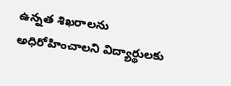ఉన్నత శిఖరాలను అధిరోహించాలని విద్యార్థులకు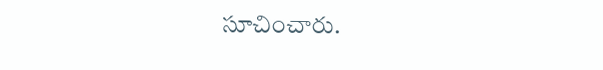సూచించారు.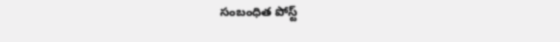సంబంధిత పోస్ట్